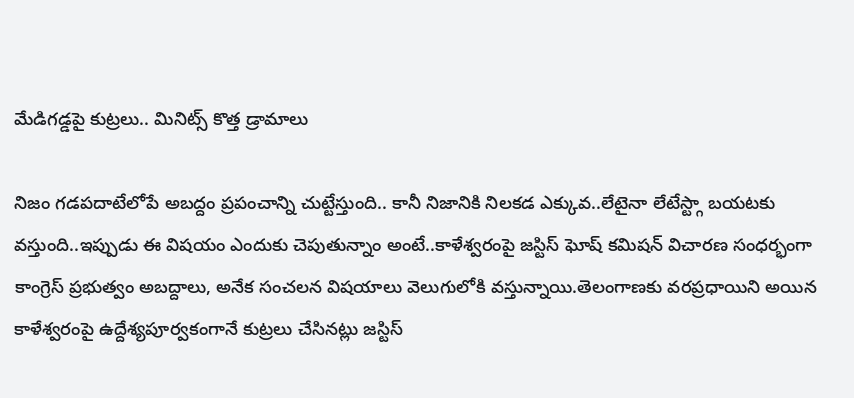మేడిగడ్డపై కుట్రలు.. మినిట్స్ కొత్త డ్రామాలు

నిజం గడపదాటేలోపే అబద్దం ప్రపంచాన్ని చుట్టేస్తుంది.. కానీ నిజానికి నిలకడ ఎక్కువ..లేటైనా లేటేస్ట్గా బయటకు వస్తుంది..ఇప్పుడు ఈ విషయం ఎందుకు చెపుతున్నాం అంటే..కాళేశ్వరంపై జస్టిస్ ఘోష్ కమిషన్ విచారణ సంధర్భంగా కాంగ్రెస్ ప్రభుత్వం అబద్దాలు, అనేక సంచలన విషయాలు వెలుగులోకి వస్తున్నాయి.తెలంగాణకు వరప్రధాయిని అయిన కాళేశ్వరంపై ఉద్దేశ్యపూర్వకంగానే కుట్రలు చేసినట్లు జస్టిస్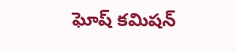ఘోష్ కమిషన్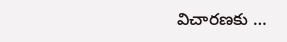విచారణకు …